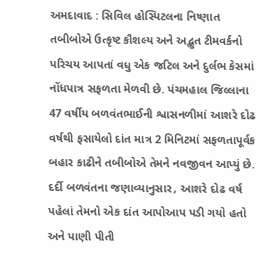અમદાવાદ : સિવિલ હોસ્પિટલના નિષ્ણાત તબીબોએ ઉત્કૃષ્ટ કૌશલ્ય અને અદ્ભુત ટીમવર્કનો પરિચય આપતાં વધુ એક જટિલ અને દુર્લભ કેસમાં નોંધપાત્ર સફળતા મેળવી છે. પંચમહાલ જિલ્લાના 47 વર્ષીય બળવંતભાઈની શ્વાસનળીમાં આશરે દોઢ વર્ષથી ફસાયેલો દાંત માત્ર 2 મિનિટમાં સફળતાપૂર્વક બહાર કાઢીને તબીબોએ તેમને નવજીવન આપ્યું છે.
દર્દી બળવંતના જણાવ્યાનુસાર, આશરે દોઢ વર્ષ પહેલાં તેમનો એક દાંત આપોઆપ પડી ગયો હતો અને પાણી પીતી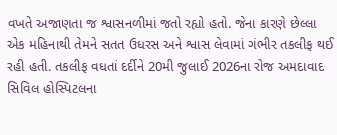વખતે અજાણતા જ શ્વાસનળીમાં જતો રહ્યો હતો. જેના કારણે છેલ્લા એક મહિનાથી તેમને સતત ઉધરસ અને શ્વાસ લેવામાં ગંભીર તકલીફ થઈ રહી હતી. તકલીફ વધતાં દર્દીને 20મી જુલાઈ 2026ના રોજ અમદાવાદ સિવિલ હોસ્પિટલના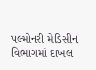પલ્મોનરી મેડિસીન વિભાગમાં દાખલ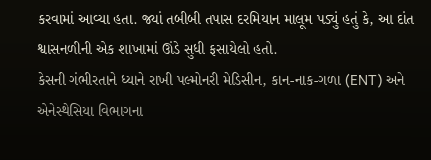કરવામાં આવ્યા હતા. જ્યાં તબીબી તપાસ દરમિયાન માલૂમ પડ્યું હતું કે, આ દાંત શ્વાસનળીની એક શાખામાં ઊંડે સુધી ફસાયેલો હતો.
કેસની ગંભીરતાને ધ્યાને રાખી પલ્મોનરી મેડિસીન, કાન-નાક-ગળા (ENT) અને એનેસ્થેસિયા વિભાગના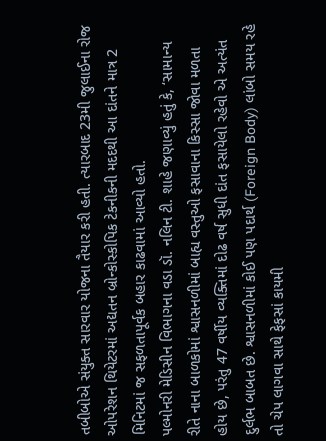તબીબોએ સંયુક્ત સારવાર યોજના તૈયાર કરી હતી. ત્યારબાદ 23મી જુલાઈના રોજ ઓપરેશન થિયેટરમાં અદ્યતન બ્રોન્કોસ્કોપિક ટેકનીકની મદદથી આ દાંતને માત્ર 2 મિનિટમાં જ સફળતાપૂર્વક બહાર કાઢવામાં આવ્યો હતો.
પલ્મોનરી મેડિસીન વિભાગના વડા ડૉ. નલિન ટી. શાહે જણાવ્યું હતું કે, ‘સામાન્ય રીતે નાના બાળકોમાં શ્વાસનળીમાં બાહ્ય વસ્તુઓ ફસાવાના કિસ્સા જોવા મળતા હોય છે, પરંતુ 47 વર્ષીય વ્યક્તિમાં દોઢ વર્ષ સુધી દાંત ફસાયેલો રહેવો એ અત્યંત દુર્લભ બાબત છે. શ્વાસનળીમાં કોઈ પણ પદાર્થ (Foreign Body) લાંબો સમય રહે તો ચેપ લાગવા સાથે ફેફસાં કાયમી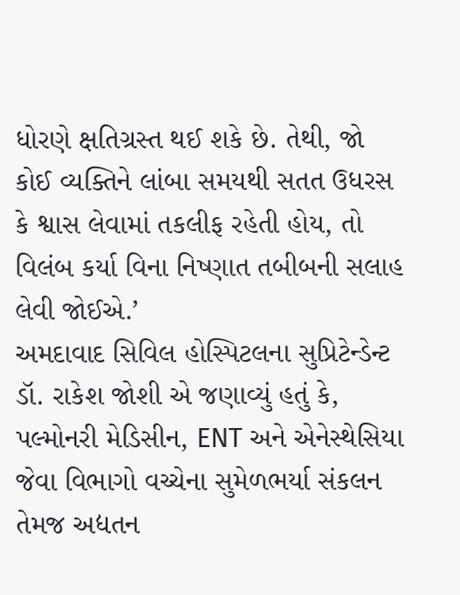ધોરણે ક્ષતિગ્રસ્ત થઈ શકે છે. તેથી, જો કોઈ વ્યક્તિને લાંબા સમયથી સતત ઉધરસ કે શ્વાસ લેવામાં તકલીફ રહેતી હોય, તો વિલંબ કર્યા વિના નિષ્ણાત તબીબની સલાહ લેવી જોઈએ.’
અમદાવાદ સિવિલ હોસ્પિટલના સુપ્રિટેન્ડેન્ટ ડૉ. રાકેશ જોશી એ જણાવ્યું હતું કે, પલ્મોનરી મેડિસીન, ENT અને એનેસ્થેસિયા જેવા વિભાગો વચ્ચેના સુમેળભર્યા સંકલન તેમજ અદ્યતન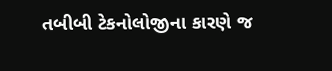તબીબી ટેકનોલોજીના કારણે જ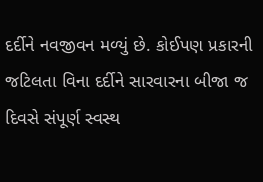દર્દીને નવજીવન મળ્યું છે. કોઈપણ પ્રકારની જટિલતા વિના દર્દીને સારવારના બીજા જ દિવસે સંપૂર્ણ સ્વસ્થ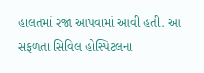હાલતમાં રજા આપવામાં આવી હતી. આ સફળતા સિવિલ હોસ્પિટલના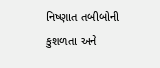નિષ્ણાત તબીબોની કુશળતા અને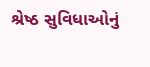શ્રેષ્ઠ સુવિધાઓનું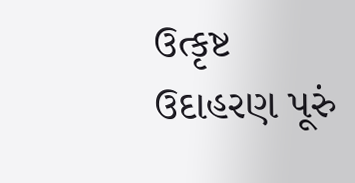ઉત્કૃષ્ટ ઉદાહરણ પૂરું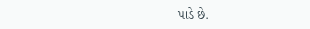પાડે છે.